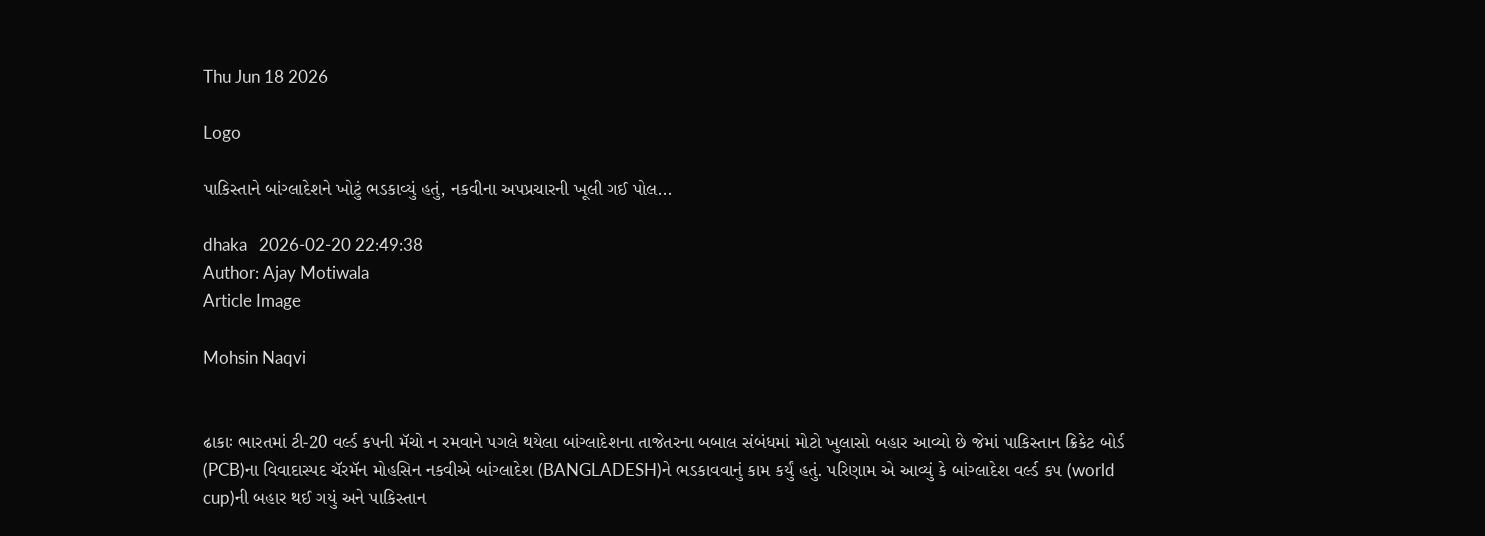Thu Jun 18 2026

Logo

પાકિસ્તાને બાંગ્લાદેશને ખોટું ભડકાવ્યું હતું, નકવીના અપપ્રચારની ખૂલી ગઈ પોલ...

dhaka   2026-02-20 22:49:38
Author: Ajay Motiwala
Article Image

Mohsin Naqvi


ઢાકાઃ ભારતમાં ટી-20 વર્લ્ડ કપની મૅચો ન રમવાને પગલે થયેલા બાંગ્લાદેશના તાજેતરના બબાલ સંબંધમાં મોટો ખુલાસો બહાર આવ્યો છે જેમાં પાકિસ્તાન ક્રિકેટ બોર્ડ (PCB)ના વિવાદાસ્પદ ચૅરમૅન મોહસિન નકવીએ બાંગ્લાદેશ (BANGLADESH)ને ભડકાવવાનું કામ કર્યું હતું. પરિણામ એ આવ્યું કે બાંગ્લાદેશ વર્લ્ડ કપ (world cup)ની બહાર થઈ ગયું અને પાકિસ્તાન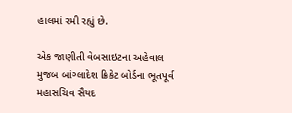હાલમાં રમી રહ્યું છે.

એક જાણીતી વેબસાઇટના અહેવાલ મુજબ બાંગ્લાદેશ ક્રિકેટ બોર્ડના ભૂતપૂર્વ મહાસચિવ સૈયદ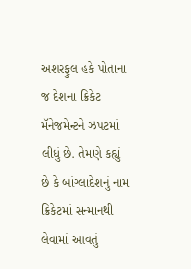અશરફુલ હકે પોતાના જ દેશના ક્રિકેટ મૅનેજમેન્ટને ઝપટમાં લીધું છે. તેમણે કહ્યું છે કે બાંગ્લાદેશનું નામ ક્રિકેટમાં સન્માનથી લેવામાં આવતું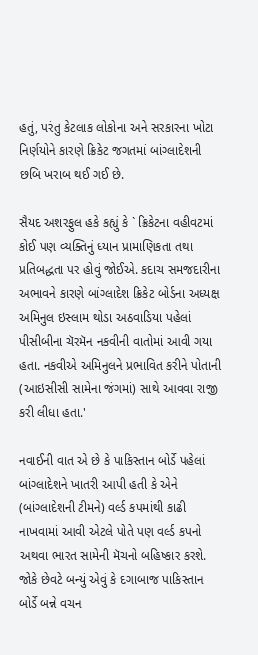હતું, પરંતુ કેટલાક લોકોના અને સરકારના ખોટા નિર્ણયોને કારણે ક્રિકેટ જગતમાં બાંગ્લાદેશની છબિ ખરાબ થઈ ગઈ છે.

સૈયદ અશરફુલ હકે કહ્યું કે ` ક્રિકેટના વહીવટમાં કોઈ પણ વ્યક્તિનું ધ્યાન પ્રામાણિકતા તથા પ્રતિબદ્ધતા પર હોવું જોઈએ. કદાચ સમજદારીના અભાવને કારણે બાંગ્લાદેશ ક્રિકેટ બોર્ડના અધ્યક્ષ અમિનુલ ઇસ્લામ થોડા અઠવાડિયા પહેલાં પીસીબીના ચૅરમૅન નકવીની વાતોમાં આવી ગયા હતા. નકવીએ અમિનુલને પ્રભાવિત કરીને પોતાની (આઇસીસી સામેના જંગમાં) સાથે આવવા રાજી કરી લીધા હતા.'

નવાઈની વાત એ છે કે પાકિસ્તાન બોર્ડે પહેલાં બાંગ્લાદેશને ખાતરી આપી હતી કે એને (બાંગ્લાદેશની ટીમને) વર્લ્ડ કપમાંથી કાઢી નાખવામાં આવી એટલે પોતે પણ વર્લ્ડ કપનો અથવા ભારત સામેની મૅચનો બહિષ્કાર કરશે. જોકે છેવટે બન્યું એવું કે દગાબાજ પાકિસ્તાન બોર્ડે બન્ને વચન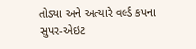તોડ્યા અને અત્યારે વર્લ્ડ કપના સુપર-એઇટ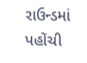રાઉન્ડમાં પહોંચી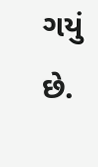ગયું છે.